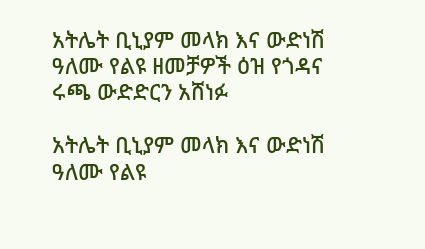አትሌት ቢኒያም መላክ እና ውድነሽ ዓለሙ የልዩ ዘመቻዎች ዕዝ የጎዳና ሩጫ ውድድርን አሸነፉ

አትሌት ቢኒያም መላክ እና ውድነሽ ዓለሙ የልዩ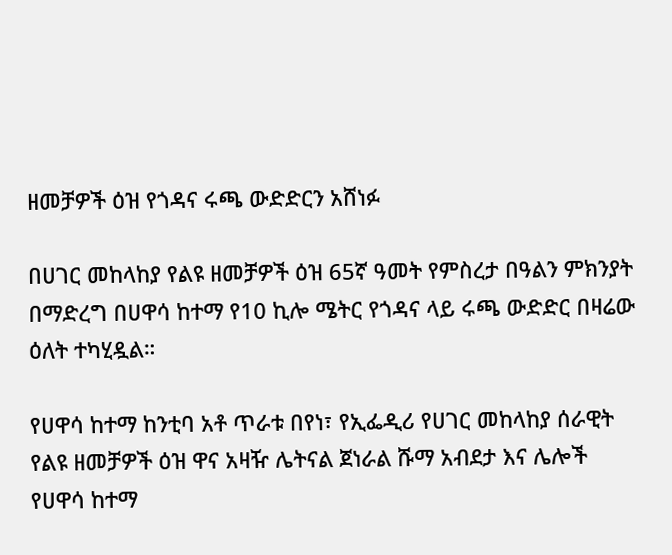ዘመቻዎች ዕዝ የጎዳና ሩጫ ውድድርን አሸነፉ

በሀገር መከላከያ የልዩ ዘመቻዎች ዕዝ 65ኛ ዓመት የምስረታ በዓልን ምክንያት በማድረግ በሀዋሳ ከተማ የ10 ኪሎ ሜትር የጎዳና ላይ ሩጫ ውድድር በዛሬው ዕለት ተካሂዷል።

የሀዋሳ ከተማ ከንቲባ አቶ ጥራቱ በየነ፣ የኢፌዲሪ የሀገር መከላከያ ሰራዊት የልዩ ዘመቻዎች ዕዝ ዋና አዛዥ ሌትናል ጀነራል ሹማ አብደታ እና ሌሎች የሀዋሳ ከተማ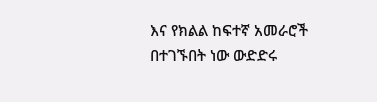እና የክልል ከፍተኛ አመራሮች በተገኙበት ነው ውድድሩ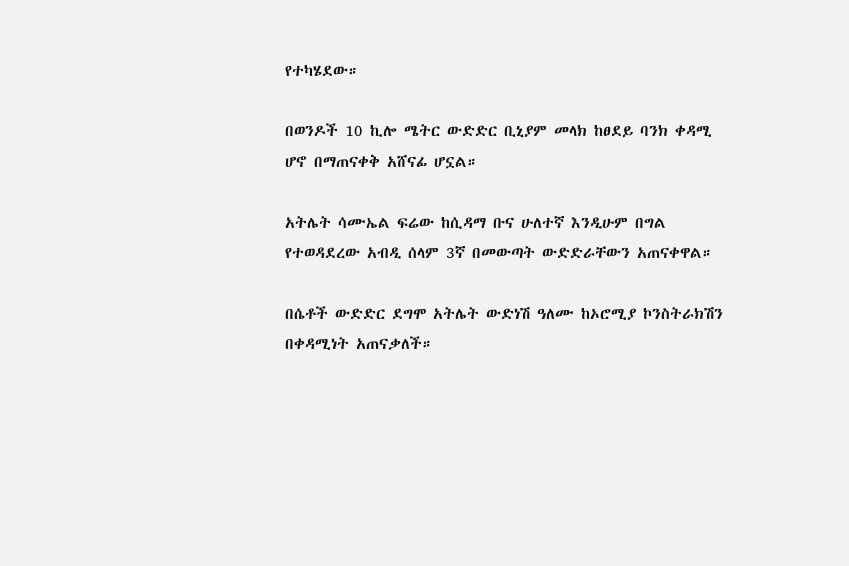የተካሄደው።

በወንዶች 10 ኪሎ ሜትር ውድድር ቢኒያም መላክ ከፀደይ ባንክ ቀዳሚ ሆኖ በማጠናቀቅ አሸናፊ ሆኗል።

አትሌት ሳሙኤል ፍሬው ከሲዳማ ቡና ሁለተኛ እንዲሁም በግል የተወዳደረው አብዲ ሰላም 3ኛ በመውጣት ውድድራቸውን አጠናቀዋል።

በሴቶች ውድድር ደግሞ አትሌት ውድነሽ ዓለሙ ከኦሮሚያ ኮንስትራክሽን በቀዳሚነት አጠናቃለች።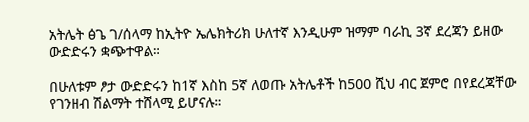አትሌት ፅጌ ገ/ሰላማ ከኢትዮ ኤሌክትሪክ ሁለተኛ እንዲሁም ዝማም ባራኪ 3ኛ ደረጃን ይዘው ውድድሩን ቋጭተዋል።

በሁለቱም ፆታ ውድድሩን ከ1ኛ እስከ 5ኛ ለወጡ አትሌቶች ከ500 ሺህ ብር ጀምሮ በየደረጃቸው የገንዘብ ሽልማት ተሸላሚ ይሆናሉ።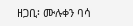ዘጋቢ፡ ሙሉቀን ባሳ